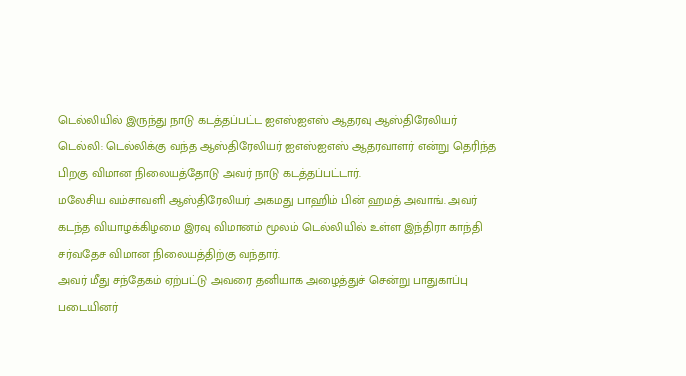டெல்லியில் இருந்து நாடு கடத்தப்பட்ட ஐஎஸ்ஐஎஸ் ஆதரவு ஆஸ்திரேலியர்
டெல்லி: டெல்லிக்கு வந்த ஆஸ்திரேலியர் ஐஎஸ்ஐஎஸ் ஆதரவாளர் என்று தெரிந்த பிறகு விமான நிலையத்தோடு அவர் நாடு கடத்தப்பட்டார்.
மலேசிய வம்சாவளி ஆஸ்திரேலியர் அகமது பாஹிம் பின் ஹமத் அவாங். அவர் கடந்த வியாழக்கிழமை இரவு விமானம் மூலம் டெல்லியில் உள்ள இந்திரா காந்தி சர்வதேச விமான நிலையத்திற்கு வந்தார்.
அவர் மீது சந்தேகம் ஏற்பட்டு அவரை தனியாக அழைத்துச் சென்று பாதுகாப்பு படையினர்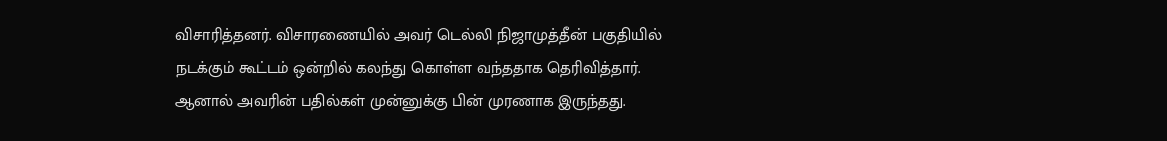விசாரித்தனர். விசாரணையில் அவர் டெல்லி நிஜாமுத்தீன் பகுதியில் நடக்கும் கூட்டம் ஒன்றில் கலந்து கொள்ள வந்ததாக தெரிவித்தார். ஆனால் அவரின் பதில்கள் முன்னுக்கு பின் முரணாக இருந்தது.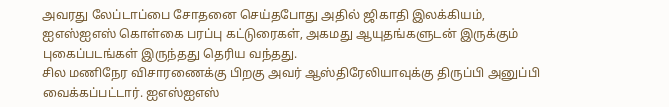அவரது லேப்டாப்பை சோதனை செய்தபோது அதில் ஜிகாதி இலக்கியம், ஐஎஸ்ஐஎஸ் கொள்கை பரப்பு கட்டுரைகள், அகமது ஆயுதங்களுடன் இருக்கும் புகைப்படங்கள் இருந்தது தெரிய வந்தது.
சில மணிநேர விசாரணைக்கு பிறகு அவர் ஆஸ்திரேலியாவுக்கு திருப்பி அனுப்பி வைக்கப்பட்டார். ஐஎஸ்ஐஎஸ்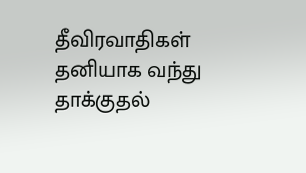தீவிரவாதிகள் தனியாக வந்து தாக்குதல்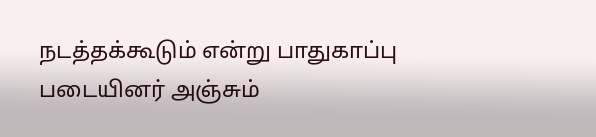நடத்தக்கூடும் என்று பாதுகாப்பு படையினர் அஞ்சும்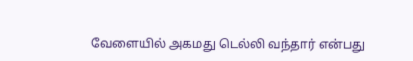வேளையில் அகமது டெல்லி வந்தார் என்பது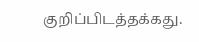குறிப்பிடத்தக்கது.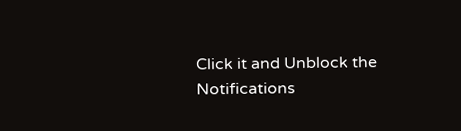Click it and Unblock the Notifications